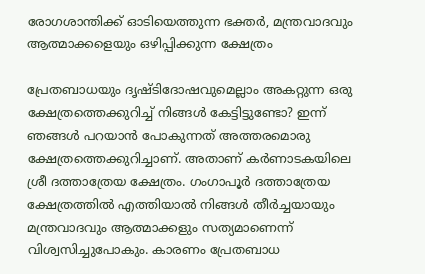രോഗശാന്തിക്ക് ഓടിയെത്തുന്ന ഭക്തര്‍, മന്ത്രവാദവും ആത്മാക്കളെയും ഒഴിപ്പിക്കുന്ന ക്ഷേത്രം

പ്രേതബാധയും ദൃഷ്ടിദോഷവുമെല്ലാം അകറ്റുന്ന ഒരു ക്ഷേത്രത്തെക്കുറിച്ച് നിങ്ങള്‍ കേട്ടിട്ടുണ്ടോ? ഇന്ന് ഞങ്ങള്‍ പറയാന്‍ പോകുന്നത് അത്തരമൊരു ക്ഷേത്രത്തെക്കുറിച്ചാണ്. അതാണ് കര്‍ണാടകയിലെ ശ്രീ ദത്താത്രേയ ക്ഷേത്രം. ഗംഗാപൂര്‍ ദത്താത്രേയ ക്ഷേത്രത്തില്‍ എത്തിയാല്‍ നിങ്ങള്‍ തീര്‍ച്ചയായും മന്ത്രവാദവും ആത്മാക്കളും സത്യമാണെന്ന് വിശ്വസിച്ചുപോകും. കാരണം പ്രേതബാധ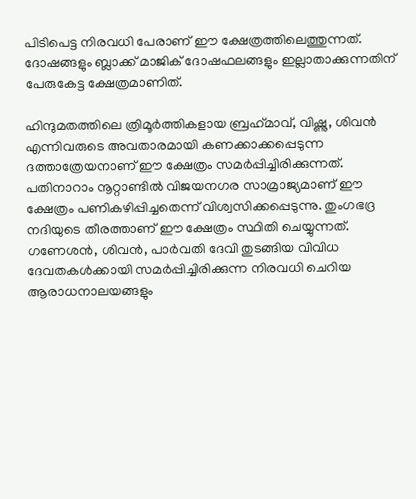പിടിപെട്ട നിരവധി പേരാണ് ഈ ക്ഷേത്രത്തിലെത്തുന്നത്. ദോഷങ്ങളും ബ്ലാക്ക് മാജിക് ദോഷഫലങ്ങളും ഇല്ലാതാക്കുന്നതിന് പേരുകേട്ട ക്ഷേത്രമാണിത്.

ഹിന്ദുമതത്തിലെ ത്രിമൂര്‍ത്തികളായ ബ്രഹ്‌മാവ്, വിഷ്ണു, ശിവന്‍ എന്നിവരുടെ അവതാരമായി കണക്കാക്കപ്പെടുന്ന ദത്താത്രേയനാണ് ഈ ക്ഷേത്രം സമര്‍പ്പിച്ചിരിക്കുന്നത്. പതിനാറാം നൂറ്റാണ്ടില്‍ വിജയനഗര സാമ്രാജ്യമാണ് ഈ ക്ഷേത്രം പണികഴിപ്പിച്ചതെന്ന് വിശ്വസിക്കപ്പെടുന്നു. തുംഗഭദ്ര നദിയുടെ തീരത്താണ് ഈ ക്ഷേത്രം സ്ഥിതി ചെയ്യുന്നത്. ഗണേശന്‍, ശിവന്‍, പാര്‍വതി ദേവി തുടങ്ങിയ വിവിധ ദേവതകള്‍ക്കായി സമര്‍പ്പിച്ചിരിക്കുന്ന നിരവധി ചെറിയ ആരാധനാലയങ്ങളും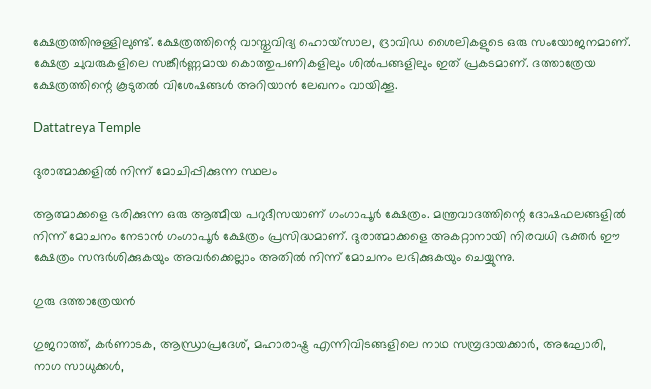ക്ഷേത്രത്തിനുള്ളിലുണ്ട്. ക്ഷേത്രത്തിന്റെ വാസ്തുവിദ്യ ഹൊയ്സാല, ദ്രാവിഡ ശൈലികളുടെ ഒരു സംയോജനമാണ്. ക്ഷേത്ര ചുവരുകളിലെ സങ്കീര്‍ണ്ണമായ കൊത്തുപണികളിലും ശില്‍പങ്ങളിലും ഇത് പ്രകടമാണ്. ദത്താത്രേയ ക്ഷേത്രത്തിന്റെ കൂടുതല്‍ വിശേഷങ്ങള്‍ അറിയാന്‍ ലേഖനം വായിക്കൂ.

Dattatreya Temple

ദുരാത്മാക്കളില്‍ നിന്ന് മോചിപ്പിക്കുന്ന സ്ഥലം

ആത്മാക്കളെ ഭരിക്കുന്ന ഒരു ആത്മീയ പറുദീസയാണ് ഗംഗാപൂര്‍ ക്ഷേത്രം. മന്ത്രവാദത്തിന്റെ ദോഷഫലങ്ങളില്‍ നിന്ന് മോചനം നേടാന്‍ ഗംഗാപൂര്‍ ക്ഷേത്രം പ്രസിദ്ധമാണ്. ദുരാത്മാക്കളെ അകറ്റാനായി നിരവധി ഭക്തര്‍ ഈ ക്ഷേത്രം സന്ദര്‍ശിക്കുകയും അവര്‍ക്കെല്ലാം അതില്‍ നിന്ന് മോചനം ലഭിക്കുകയും ചെയ്യുന്നു.

ഗുരു ദത്താത്രേയന്‍

ഗുജറാത്ത്, കര്‍ണാടക, ആന്ധ്രാപ്രദേശ്, മഹാരാഷ്ട്ര എന്നിവിടങ്ങളിലെ നാഥ സമ്പ്രദായക്കാര്‍, അഘോരി, നാഗ സാധുക്കള്‍,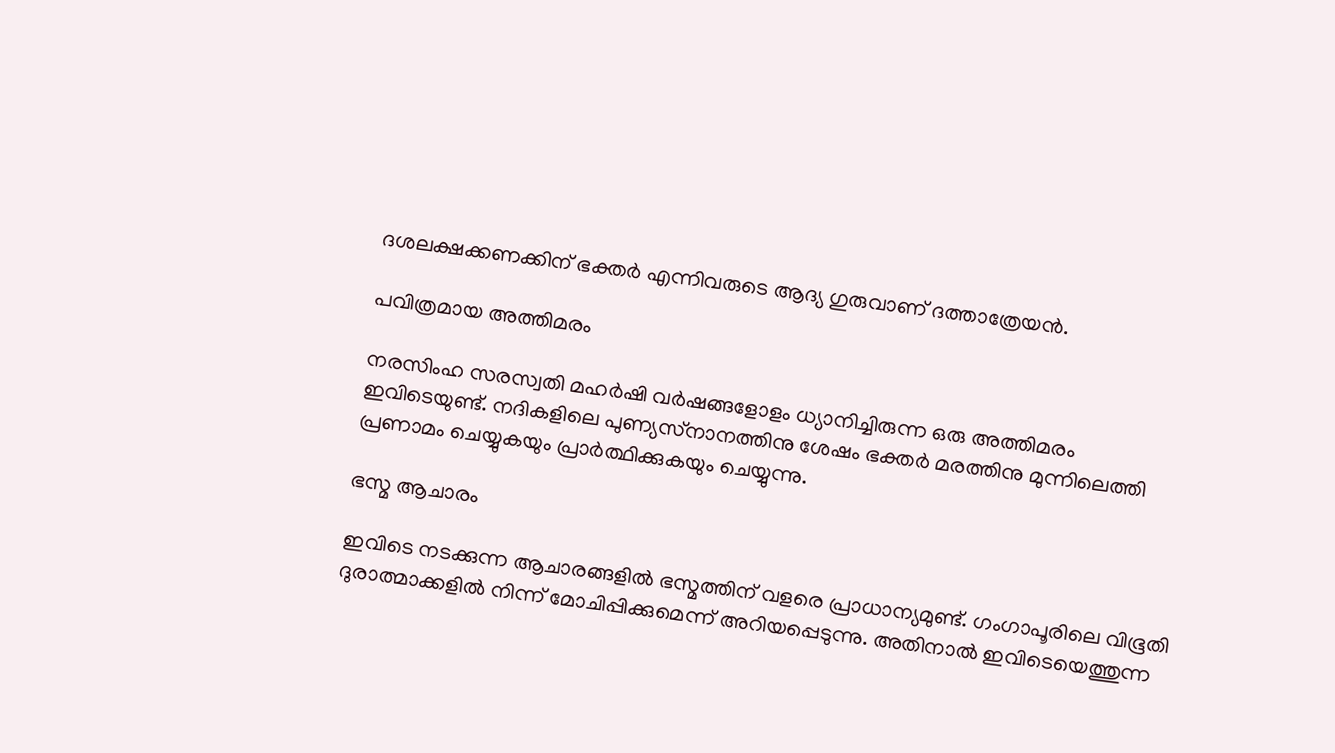ദശലക്ഷക്കണക്കിന് ഭക്തര്‍ എന്നിവരുടെ ആദ്യ ഗുരുവാണ് ദത്താത്രേയന്‍.

പവിത്രമായ അത്തിമരം

നരസിംഹ സരസ്വതി മഹര്‍ഷി വര്‍ഷങ്ങളോളം ധ്യാനിച്ചിരുന്ന ഒരു അത്തിമരം ഇവിടെയുണ്ട്. നദികളിലെ പുണ്യസ്‌നാനത്തിനു ശേഷം ഭക്തര്‍ മരത്തിനു മുന്നിലെത്തി പ്രണാമം ചെയ്യുകയും പ്രാര്‍ത്ഥിക്കുകയും ചെയ്യുന്നു.

ഭസ്മ ആചാരം

ഇവിടെ നടക്കുന്ന ആചാരങ്ങളില്‍ ഭസ്മത്തിന് വളരെ പ്രാധാന്യമുണ്ട്. ഗംഗാപൂരിലെ വിഭൂതി ദുരാത്മാക്കളില്‍ നിന്ന് മോചിപ്പിക്കുമെന്ന് അറിയപ്പെടുന്നു. അതിനാല്‍ ഇവിടെയെത്തുന്ന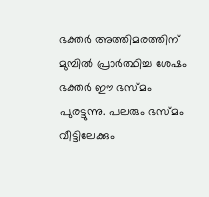ഭക്തര്‍ അത്തിമരത്തിന് മുമ്പില്‍ പ്രാര്‍ത്ഥിച്ച ശേഷം ഭക്തര്‍ ഈ ഭസ്മം പുരട്ടുന്നു. പലരും ഭസ്മം വീട്ടിലേക്കും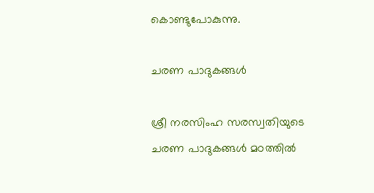കൊണ്ടുപോകുന്നു.

ചരണ പാദുകങ്ങള്‍

ശ്രീ നരസിംഹ സരസ്വതിയുടെ ചരണ പാദുകങ്ങള്‍ മഠത്തില്‍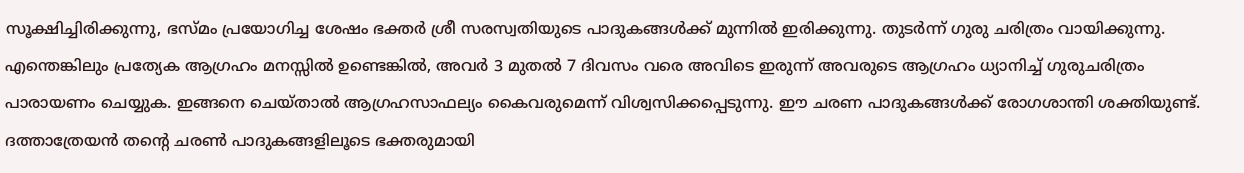സൂക്ഷിച്ചിരിക്കുന്നു, ഭസ്മം പ്രയോഗിച്ച ശേഷം ഭക്തര്‍ ശ്രീ സരസ്വതിയുടെ പാദുകങ്ങള്‍ക്ക് മുന്നില്‍ ഇരിക്കുന്നു. തുടര്‍ന്ന് ഗുരു ചരിത്രം വായിക്കുന്നു. എന്തെങ്കിലും പ്രത്യേക ആഗ്രഹം മനസ്സില്‍ ഉണ്ടെങ്കില്‍, അവര്‍ 3 മുതല്‍ 7 ദിവസം വരെ അവിടെ ഇരുന്ന് അവരുടെ ആഗ്രഹം ധ്യാനിച്ച് ഗുരുചരിത്രം പാരായണം ചെയ്യുക. ഇങ്ങനെ ചെയ്താല്‍ ആഗ്രഹസാഫല്യം കൈവരുമെന്ന് വിശ്വസിക്കപ്പെടുന്നു. ഈ ചരണ പാദുകങ്ങള്‍ക്ക് രോഗശാന്തി ശക്തിയുണ്ട്. ദത്താത്രേയന്‍ തന്റെ ചരണ്‍ പാദുകങ്ങളിലൂടെ ഭക്തരുമായി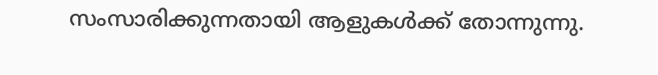സംസാരിക്കുന്നതായി ആളുകള്‍ക്ക് തോന്നുന്നു.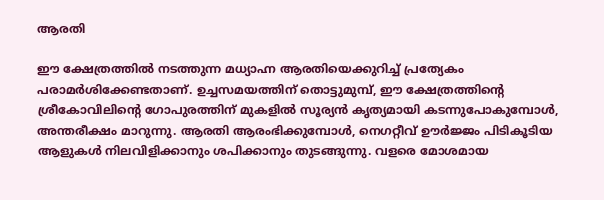ആരതി

ഈ ക്ഷേത്രത്തില്‍ നടത്തുന്ന മധ്യാഹ്ന ആരതിയെക്കുറിച്ച് പ്രത്യേകം പരാമര്‍ശിക്കേണ്ടതാണ്. ഉച്ചസമയത്തിന് തൊട്ടുമുമ്പ്, ഈ ക്ഷേത്രത്തിന്റെ ശ്രീകോവിലിന്റെ ഗോപുരത്തിന് മുകളില്‍ സൂര്യന്‍ കൃത്യമായി കടന്നുപോകുമ്പോള്‍, അന്തരീക്ഷം മാറുന്നു. ആരതി ആരംഭിക്കുമ്പോള്‍, നെഗറ്റീവ് ഊര്‍ജ്ജം പിടികൂടിയ ആളുകള്‍ നിലവിളിക്കാനും ശപിക്കാനും തുടങ്ങുന്നു. വളരെ മോശമായ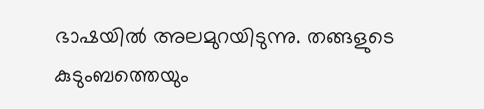ഭാഷയില്‍ അലമുറയിടുന്നു. തങ്ങളുടെ കുടുംബത്തെയും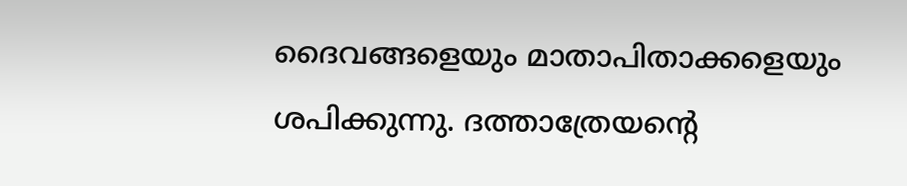ദൈവങ്ങളെയും മാതാപിതാക്കളെയും ശപിക്കുന്നു. ദത്താത്രേയന്റെ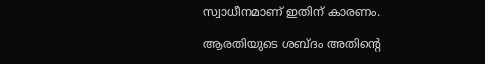സ്വാധീനമാണ് ഇതിന് കാരണം.

ആരതിയുടെ ശബ്ദം അതിന്റെ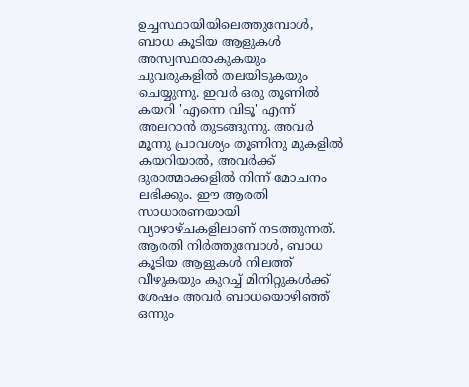ഉച്ചസ്ഥായിയിലെത്തുമ്പോള്‍, ബാധ കൂടിയ ആളുകള്‍ അസ്വസ്ഥരാകുകയും ചുവരുകളില്‍ തലയിടുകയും ചെയ്യുന്നു. ഇവര്‍ ഒരു തൂണില്‍ കയറി 'എന്നെ വിടൂ' എന്ന് അലറാന്‍ തുടങ്ങുന്നു. അവര്‍ മൂന്നു പ്രാവശ്യം തൂണിനു മുകളില്‍ കയറിയാല്‍, അവര്‍ക്ക് ദുരാത്മാക്കളില്‍ നിന്ന് മോചനം ലഭിക്കും. ഈ ആരതി സാധാരണയായി വ്യാഴാഴ്ചകളിലാണ് നടത്തുന്നത്. ആരതി നിര്‍ത്തുമ്പോള്‍, ബാധ കൂടിയ ആളുകള്‍ നിലത്ത് വീഴുകയും കുറച്ച് മിനിറ്റുകള്‍ക്ക് ശേഷം അവര്‍ ബാധയൊഴിഞ്ഞ് ഒന്നും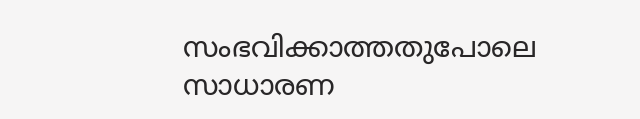സംഭവിക്കാത്തതുപോലെ സാധാരണ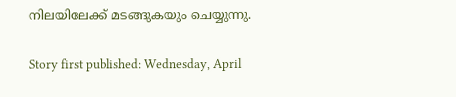നിലയിലേക്ക് മടങ്ങുകയും ചെയ്യുന്നു.

Story first published: Wednesday, April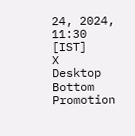24, 2024, 11:30 [IST]
X
Desktop Bottom Promotion